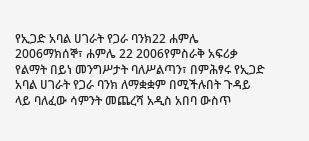የኢጋድ አባል ሀገራት የጋራ ባንክ22 ሐምሌ 2006ማክሰኞ፣ ሐምሌ 22 2006የምስራቅ አፍሪቃ የልማት በይነ መንግሥታት ባለሥልጣን፣ በምሕፃሩ የኢጋድ አባል ሀገራት የጋራ ባንክ ለማቋቋም በሚችሉበት ጉዳይ ላይ ባለፈው ሳምንት መጨረሻ አዲስ አበባ ውስጥ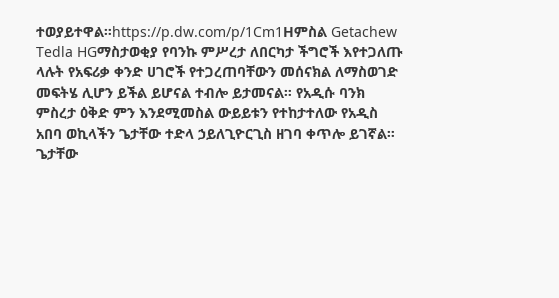ተወያይተዋል።https://p.dw.com/p/1Cm1Hምስል Getachew Tedla HGማስታወቂያ የባንኩ ምሥረታ ለበርካታ ችግሮች እየተጋለጡ ላሉት የአፍሪቃ ቀንድ ሀገሮች የተጋረጠባቸውን መሰናክል ለማስወገድ መፍትሄ ሊሆን ይችል ይሆናል ተብሎ ይታመናል። የአዲሱ ባንክ ምስረታ ዕቅድ ምን እንደሚመስል ውይይቱን የተከታተለው የአዲስ አበባ ወኪላችን ጌታቸው ተድላ ኃይለጊዮርጊስ ዘገባ ቀጥሎ ይገኛል። ጌታቸው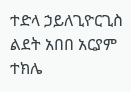ተድላ ኃይለጊዮርጊስ ልደት አበበ አርያም ተክሌ